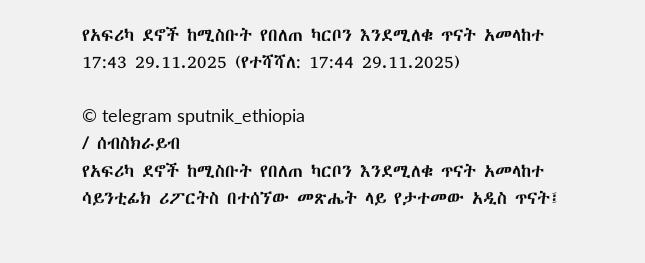የአፍሪካ ደኖች ከሚስቡት የበለጠ ካርቦን እንደሚለቁ ጥናት አመላከተ
17:43 29.11.2025 (የተሻሻለ: 17:44 29.11.2025)

© telegram sputnik_ethiopia
/ ሰብስክራይብ
የአፍሪካ ደኖች ከሚስቡት የበለጠ ካርቦን እንደሚለቁ ጥናት አመላከተ
ሳይንቲፊክ ሪፖርትስ በተሰኘው መጽሔት ላይ የታተመው አዲስ ጥናት፤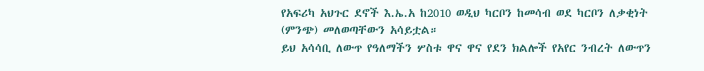የአፍሪካ አህጉር ደኖች እ.ኤ.አ ከ2010 ወዲህ ካርቦን ከመሳብ ወደ ካርቦን ለቃቂነት (ምንጭ) መለወጣቸውን አሳይቷል።
ይህ አሳሳቢ ለውጥ የዓለማችን ሦስቱ ዋና ዋና የደን ክልሎች የአየር ንብረት ለውጥን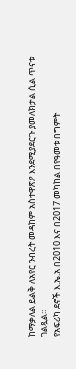ከማቃለል ይልቅ ለአየር ንብረት መዳከም አስተዋጽዖ እንደሚያደርጉ ያመለክታል ሲል ጥናቱ ገልጿል።
የአፍሪካ ደኖች እ.ኤ.አ በ2010 እና በ2017 መካከል በየዓመቱ በግምት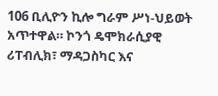106 ቢሊዮን ኪሎ ግራም ሥነ-ህይወት አጥተዋል። ኮንጎ ዴሞክራሲያዊ ሪፐብሊክ፣ ማዳጋስካር እና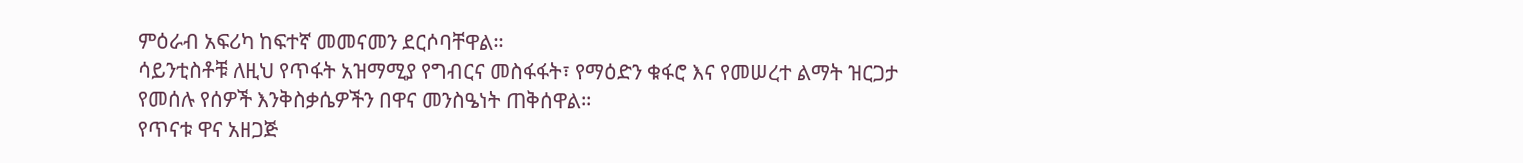ምዕራብ አፍሪካ ከፍተኛ መመናመን ደርሶባቸዋል።
ሳይንቲስቶቹ ለዚህ የጥፋት አዝማሚያ የግብርና መስፋፋት፣ የማዕድን ቁፋሮ እና የመሠረተ ልማት ዝርጋታ የመሰሉ የሰዎች እንቅስቃሴዎችን በዋና መንስዔነት ጠቅሰዋል።
የጥናቱ ዋና አዘጋጅ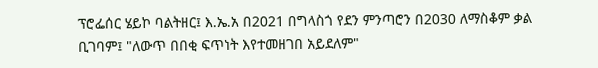ፕሮፌሰር ሄይኮ ባልትዘር፤ እ.ኤ.አ በ2021 በግላስጎ የደን ምንጣሮን በ2030 ለማስቆም ቃል ቢገባም፤ "ለውጥ በበቂ ፍጥነት እየተመዘገበ አይደለም"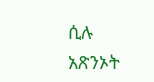ሲሉ አጽንኦት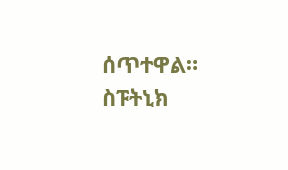ሰጥተዋል።
ስፑትኒክ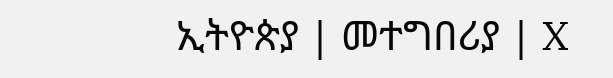ኢትዮጵያ | መተግበሪያ | X